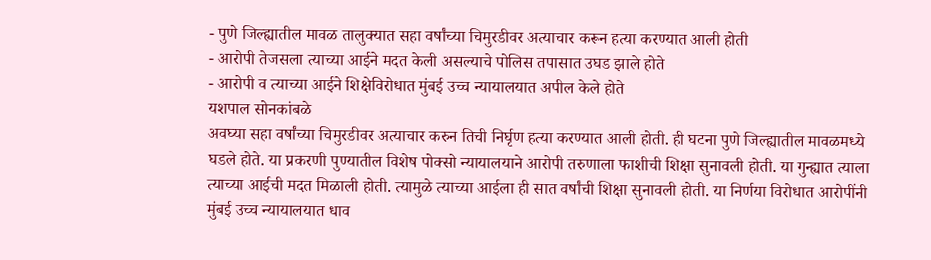- पुणे जिल्ह्यातील मावळ तालुक्यात सहा वर्षांच्या चिमुरडीवर अत्याचार करून हत्या करण्यात आली होती
- आरोपी तेजसला त्याच्या आईने मदत केली असल्याचे पोलिस तपासात उघड झाले होते
- आरोपी व त्याच्या आईने शिक्षेविरोधात मुंबई उच्च न्यायालयात अपील केले होते
यशपाल सोनकांबळे
अवघ्या सहा वर्षांच्या चिमुरडीवर अत्याचार करुन तिची निर्घृण हत्या करण्यात आली होती. ही घटना पुणे जिल्ह्यातील मावळमध्ये घडले होते. या प्रकरणी पुण्यातील विशेष पोक्सो न्यायालयाने आरोपी तरुणाला फाशीची शिक्षा सुनावली होती. या गुन्ह्यात त्याला त्याच्या आईची मदत मिळाली होती. त्यामुळे त्याच्या आईला ही सात वर्षांची शिक्षा सुनावली होती. या निर्णया विरोधात आरोपींनी मुंबई उच्च न्यायालयात धाव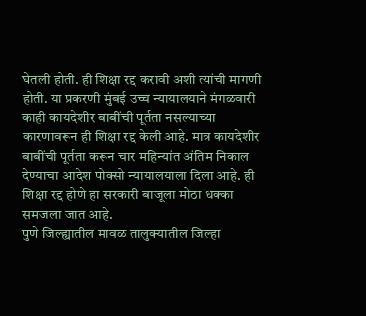घेतली होती. ही शिक्षा रद्द करावी अशी त्यांची मागणी होती. या प्रकरणी मुंबई उच्च न्यायालयाने मंगळवारी काही कायदेशीर बाबींची पूर्तता नसल्याच्या कारणावरून ही शिक्षा रद्द केली आहे. मात्र कायदेशीर बाबींची पूर्तता करून चार महिन्यांत अंतिम निकाल देण्याचा आदेश पोक्सो न्यायालयाला दिला आहे. ही शिक्षा रद्द होणे हा सरकारी बाजूला मोठा धक्का समजला जात आहे.
पुणे जिल्ह्यातील मावळ तालुक्यातील जिल्हा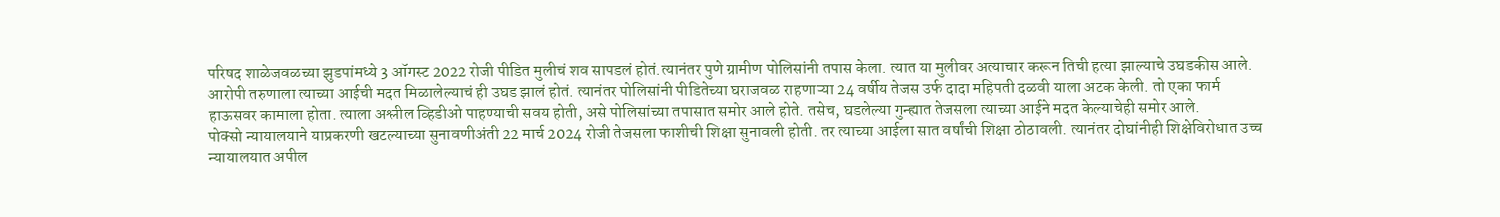परिषद शाळेजवळच्या झुडपांमध्ये 3 ऑगस्ट 2022 रोजी पीडित मुलीचं शव सापडलं होतं.त्यानंतर पुणे ग्रामीण पोलिसांनी तपास केला. त्यात या मुलीवर अत्याचार करून तिची हत्या झाल्याचे उघडकीस आले. आरोपी तरुणाला त्याच्या आईची मदत मिळालेल्याचं ही उघड झालं होतं. त्यानंतर पोलिसांनी पीडितेच्या घराजवळ राहणाऱ्या 24 वर्षीय तेजस उर्फ दादा महिपती दळवी याला अटक केली. तो एका फार्म हाऊसवर कामाला होता. त्याला अश्लील व्हिडीओ पाहण्याची सवय होती, असे पोलिसांच्या तपासात समोर आले होते. तसेच, घडलेल्या गुन्ह्यात तेजसला त्याच्या आईने मदत केल्याचेही समोर आले.
पोक्सो न्यायालयाने याप्रकरणी खटल्याच्या सुनावणीअंती 22 मार्च 2024 रोजी तेजसला फाशीची शिक्षा सुनावली होती. तर त्याच्या आईला सात वर्षांची शिक्षा ठोठावली. त्यानंतर दोघांनीही शिक्षेविरोधात उच्च न्यायालयात अपील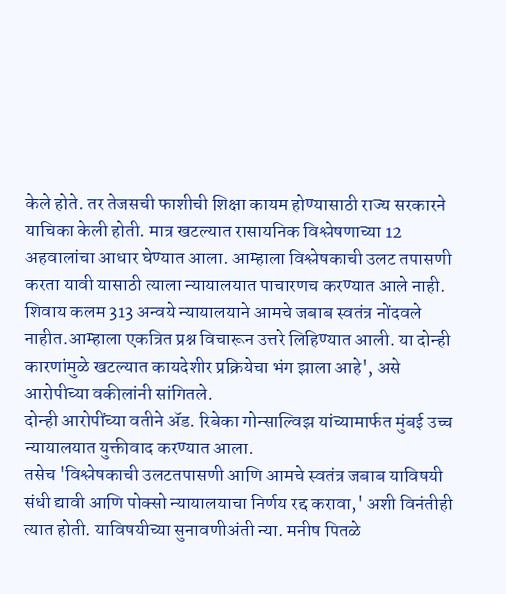केले होते. तर तेजसची फाशीची शिक्षा कायम होण्यासाठी राज्य सरकारने याचिका केली होती. मात्र खटल्यात रासायनिक विश्लेषणाच्या 12 अहवालांचा आधार घेण्यात आला. आम्हाला विश्लेषकाची उलट तपासणी करता यावी यासाठी त्याला न्यायालयात पाचारणच करण्यात आले नाही. शिवाय कलम 313 अन्वये न्यायालयाने आमचे जबाब स्वतंत्र नोंदवले नाहीत.आम्हाला एकत्रित प्रश्न विचारून उत्तरे लिहिण्यात आली. या दोन्ही कारणांमुळे खटल्यात कायदेशीर प्रक्रियेचा भंग झाला आहे', असे आरोपीच्या वकीलांनी सांगितले.
दोन्ही आरोपींच्या वतीने ॲड. रिबेका गोन्साल्विझ यांच्यामार्फत मुंबई उच्च न्यायालयात युक्तीवाद करण्यात आला.
तसेच 'विश्लेषकाची उलटतपासणी आणि आमचे स्वतंत्र जबाब याविषयी संधी द्यावी आणि पोक्सो न्यायालयाचा निर्णय रद्द करावा,' अशी विनंतीही त्यात होती. याविषयीच्या सुनावणीअंती न्या. मनीष पितळे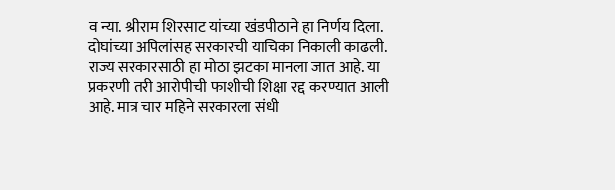व न्या. श्रीराम शिरसाट यांच्या खंडपीठाने हा निर्णय दिला. दोघांच्या अपिलांसह सरकारची याचिका निकाली काढली. राज्य सरकारसाठी हा मोठा झटका मानला जात आहे. या प्रकरणी तरी आरोपीची फाशीची शिक्षा रद्द करण्यात आली आहे. मात्र चार महिने सरकारला संधी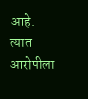आहे. त्यात आरोपीला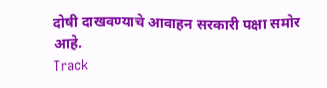दोषी दाखवण्याचे आवाहन सरकारी पक्षा समोर आहे.
Track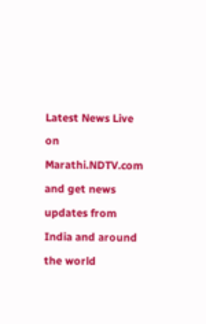Latest News Live on Marathi.NDTV.com and get news updates from India and around the world